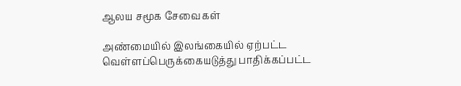ஆலய சமூக சேவைகள்

அண்மையில் இலங்கையில் ஏற்பட்ட வெள்ளப்பெருக்கையடுத்து பாதிக்கப்பட்ட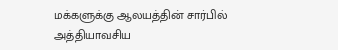மக்களுக்கு ஆலயத்தின் சார்பில் அத்தியாவசிய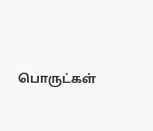பொருட்கள்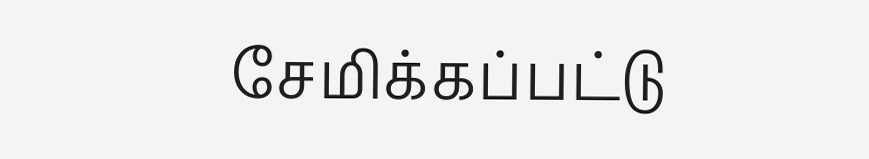சேமிக்கப்பட்டு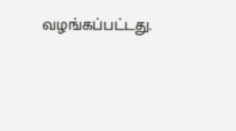வழங்கப்பட்டது.